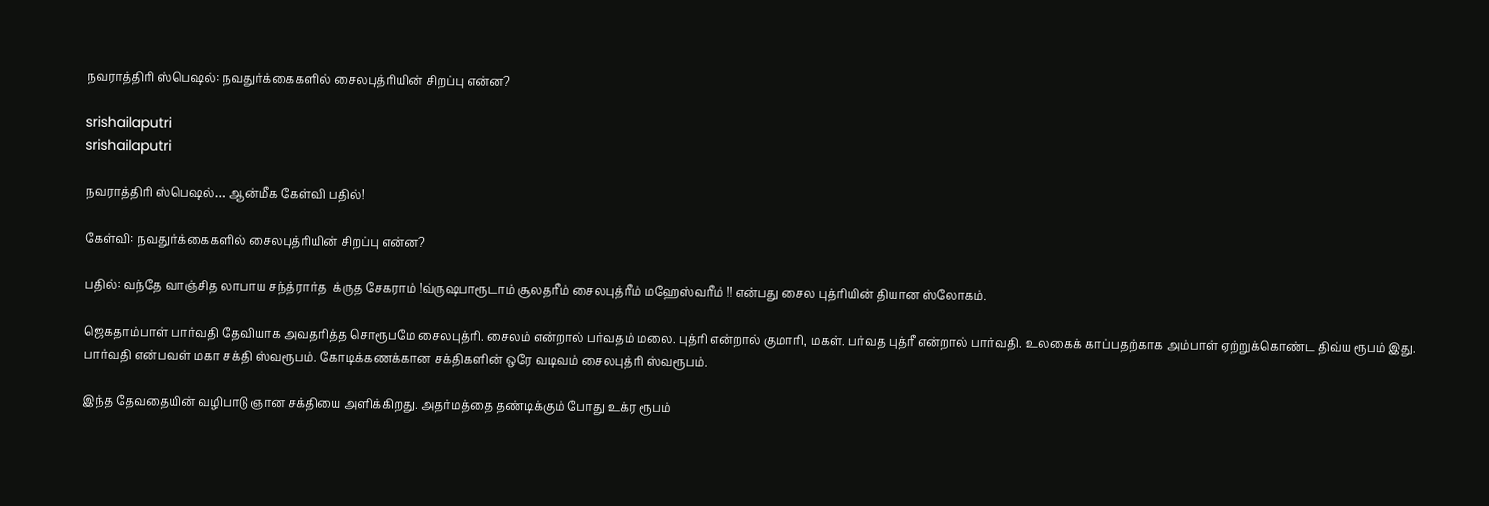நவராத்திரி ஸ்பெஷல்: நவதுர்க்கைகளில் சைலபுத்ரியின் சிறப்பு என்ன?

srishailaputri
srishailaputri

நவராத்திரி ஸ்பெஷல்… ஆன்மீக கேள்வி பதில்!

கேள்வி: நவதுர்க்கைகளில் சைலபுத்ரியின் சிறப்பு என்ன?

பதில்: வந்தே வாஞ்சித லாபாய சந்த்ரார்த  க்ருத சேகராம் !வ்ருஷபாரூடாம் சூலதரீம் சைலபுத்ரீம் மஹேஸ்வரீம் !! என்பது சைல புத்ரியின் தியான ஸ்லோகம்.

ஜெகதாம்பாள் பார்வதி தேவியாக அவதரித்த சொரூபமே சைலபுத்ரி. சைலம் என்றால் பர்வதம் மலை. புத்ரி என்றால் குமாரி, மகள். பர்வத புத்ரீ என்றால் பார்வதி. உலகைக் காப்பதற்காக அம்பாள் ஏற்றுக்கொண்ட திவ்ய ரூபம் இது.
பார்வதி என்பவள் மகா சக்தி ஸ்வரூபம். கோடிக்கணக்கான சக்திகளின் ஒரே வடிவம் சைலபுத்ரி ஸ்வரூபம்.

இந்த தேவதையின் வழிபாடு ஞான சக்தியை அளிக்கிறது. அதர்மத்தை தண்டிக்கும் போது உக்ர ரூபம்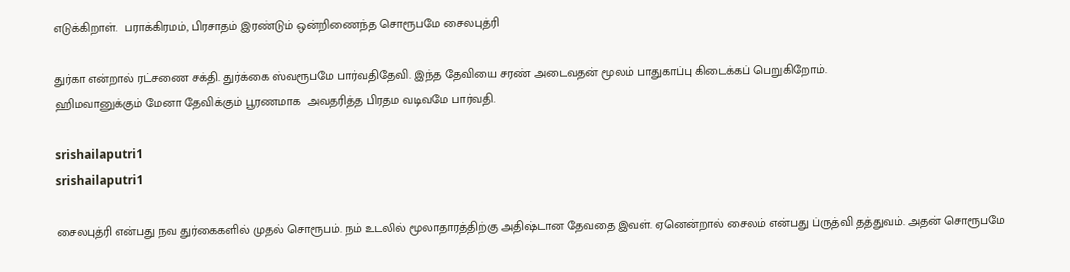எடுக்கிறாள்.  பராக்கிரமம், பிரசாதம் இரண்டும் ஒன்றிணைந்த சொரூபமே சைலபுத்ரி

துர்கா என்றால் ரட்சணை சக்தி. துர்க்கை ஸ்வரூபமே பார்வதிதேவி. இந்த தேவியை சரண் அடைவதன் மூலம் பாதுகாப்பு கிடைக்கப் பெறுகிறோம்.
ஹிமவானுக்கும் மேனா தேவிக்கும் பூரணமாக  அவதரித்த பிரதம வடிவமே பார்வதி.

srishailaputri1
srishailaputri1

சைலபுத்ரி என்பது நவ துர்கைகளில் முதல் சொரூபம். நம் உடலில் மூலாதாரத்திற்கு அதிஷ்டான தேவதை இவள். ஏனென்றால் சைலம் என்பது ப்ருத்வி தத்துவம். அதன் சொரூபமே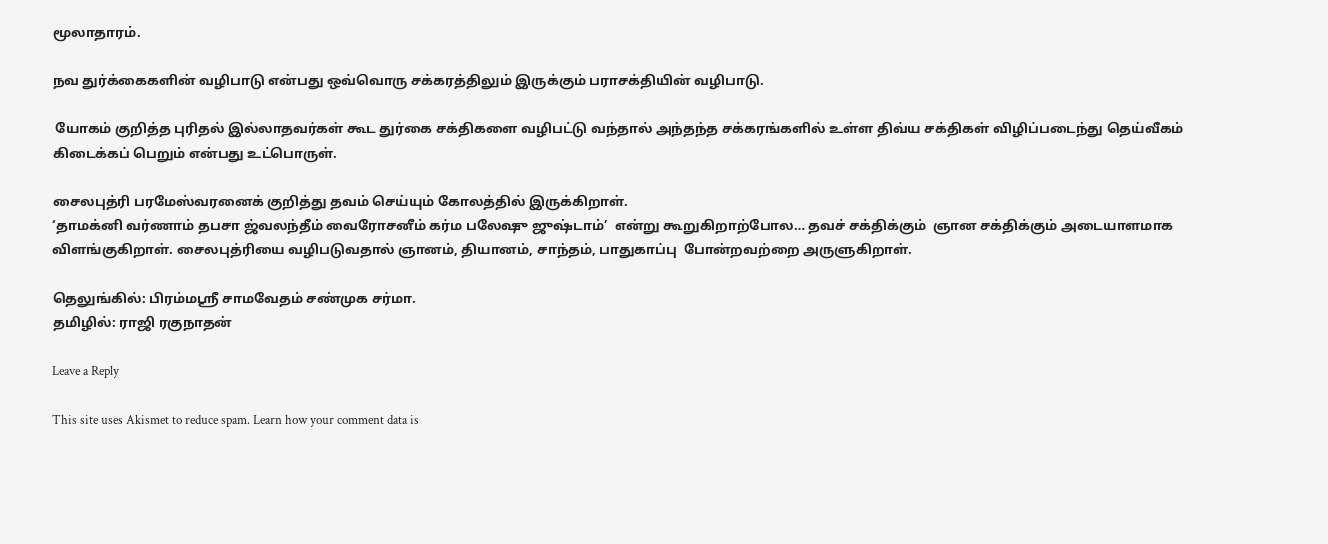மூலாதாரம்.

நவ துர்க்கைகளின் வழிபாடு என்பது ஒவ்வொரு சக்கரத்திலும் இருக்கும் பராசக்தியின் வழிபாடு.

 யோகம் குறித்த புரிதல் இல்லாதவர்கள் கூட துர்கை சக்திகளை வழிபட்டு வந்தால் அந்தந்த சக்கரங்களில் உள்ள திவ்ய சக்திகள் விழிப்படைந்து தெய்வீகம் கிடைக்கப் பெறும் என்பது உட்பொருள்.

சைலபுத்ரி பரமேஸ்வரனைக் குறித்து தவம் செய்யும் கோலத்தில் இருக்கிறாள்.
‘தாமக்னி வர்ணாம் தபசா ஜ்வலந்தீம் வைரோசனீம் கர்ம பலேஷு ஜுஷ்டாம்’  என்று கூறுகிறாற்போல… தவச் சக்திக்கும்  ஞான சக்திக்கும் அடையாளமாக விளங்குகிறாள். சைலபுத்ரியை வழிபடுவதால் ஞானம், தியானம், சாந்தம், பாதுகாப்பு  போன்றவற்றை அருளுகிறாள்.

தெலுங்கில்: பிரம்மஸ்ரீ சாமவேதம் சண்முக சர்மா.
தமிழில்: ராஜி ரகுநாதன்

Leave a Reply

This site uses Akismet to reduce spam. Learn how your comment data is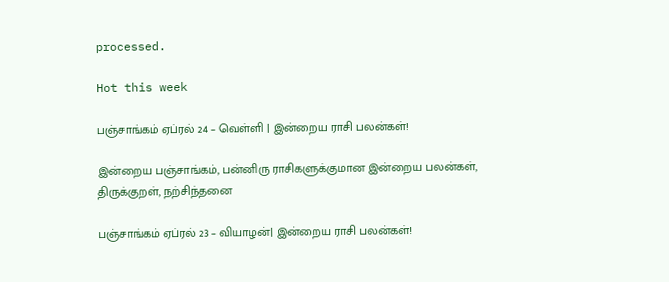processed.

Hot this week

பஞ்சாங்கம் ஏப்ரல் 24 – வெள்ளி | இன்றைய ராசி பலன்கள்!

இன்றைய பஞ்சாங்கம், பன்னிரு ராசிகளுக்குமான இன்றைய பலன்கள், திருக்குறள், நற்சிந்தனை

பஞ்சாங்கம் ஏப்ரல் 23 – வியாழன்| இன்றைய ராசி பலன்கள்!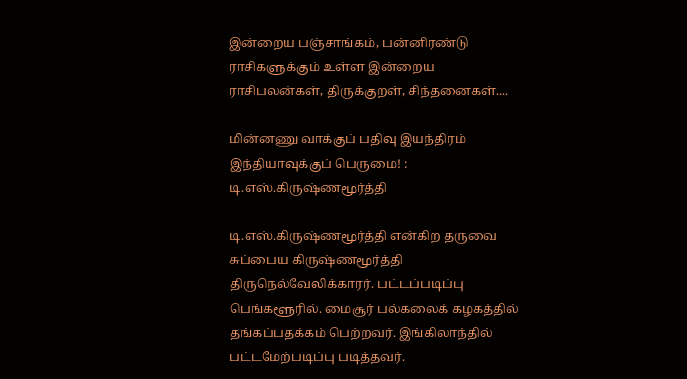இன்றைய பஞ்சாங்கம், பன்னிரண்டு ராசிகளுக்கும் உள்ள இன்றைய ராசிபலன்கள், திருக்குறள், சிந்தனைகள்....

மின்னணு வாக்குப் பதிவு இயந்திரம் இந்தியாவுக்குப் பெருமை! : டி.எஸ்.கிருஷ்ணமூர்த்தி

டி.எஸ்.கிருஷ்ணமூர்த்தி என்கிற தருவை சுப்பைய கிருஷ்ணமூர்த்தி திருநெல்வேலிக்காரர். பட்டப்படிப்பு பெங்களூரில். மைசூர் பல்கலைக் கழகத்தில் தங்கப்பதக்கம் பெற்றவர். இங்கிலாந்தில் பட்டமேற்படிப்பு படித்தவர்.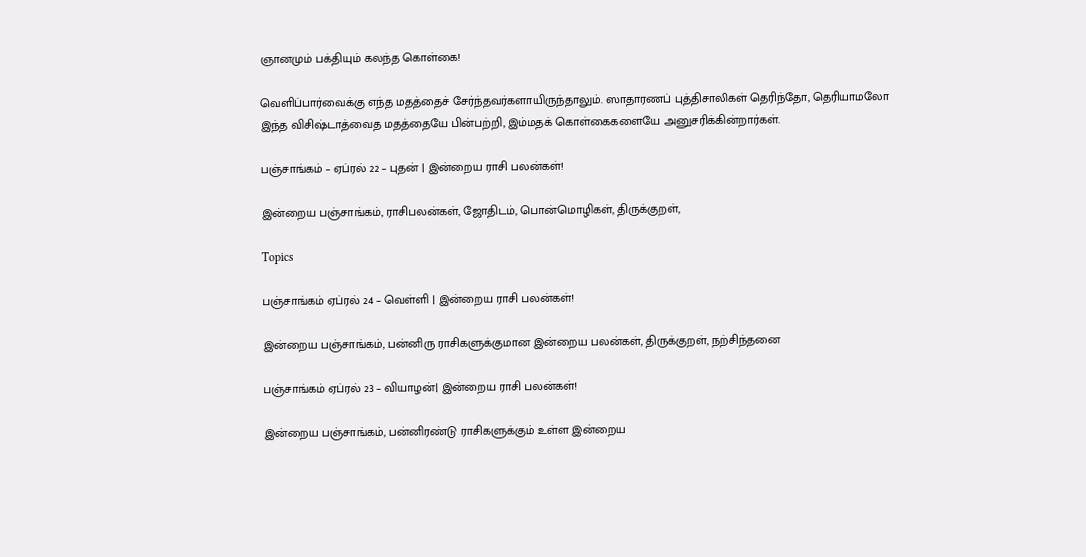ஞானமும் பக்தியும் கலந்த கொள்கை!

வெளிப்பார்வைக்கு எந்த மதத்தைச் சேர்ந்தவர்களாயிருந்தாலும். ஸாதாரணப் புத்திசாலிகள் தெரிந்தோ, தெரியாமலோ இந்த விசிஷ்டாத்வைத மதத்தையே பின்பற்றி, இம்மதக் கொள்கைகளையே அனுசரிக்கின்றார்கள்.

பஞ்சாங்கம் – ஏப்ரல் 22 – புதன் | இன்றைய ராசி பலன்கள்!

இன்றைய பஞ்சாங்கம், ராசிபலன்கள், ஜோதிடம், பொன்மொழிகள், திருக்குறள்,

Topics

பஞ்சாங்கம் ஏப்ரல் 24 – வெள்ளி | இன்றைய ராசி பலன்கள்!

இன்றைய பஞ்சாங்கம், பன்னிரு ராசிகளுக்குமான இன்றைய பலன்கள், திருக்குறள், நற்சிந்தனை

பஞ்சாங்கம் ஏப்ரல் 23 – வியாழன்| இன்றைய ராசி பலன்கள்!

இன்றைய பஞ்சாங்கம், பன்னிரண்டு ராசிகளுக்கும் உள்ள இன்றைய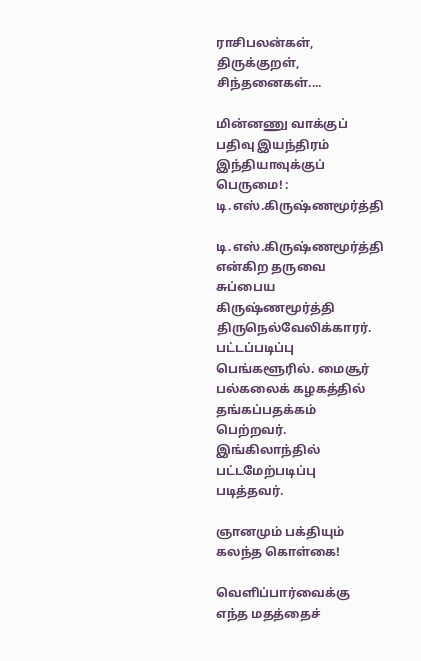ராசிபலன்கள், திருக்குறள், சிந்தனைகள்....

மின்னணு வாக்குப் பதிவு இயந்திரம் இந்தியாவுக்குப் பெருமை! : டி.எஸ்.கிருஷ்ணமூர்த்தி

டி.எஸ்.கிருஷ்ணமூர்த்தி என்கிற தருவை சுப்பைய கிருஷ்ணமூர்த்தி திருநெல்வேலிக்காரர். பட்டப்படிப்பு பெங்களூரில். மைசூர் பல்கலைக் கழகத்தில் தங்கப்பதக்கம் பெற்றவர். இங்கிலாந்தில் பட்டமேற்படிப்பு படித்தவர்.

ஞானமும் பக்தியும் கலந்த கொள்கை!

வெளிப்பார்வைக்கு எந்த மதத்தைச்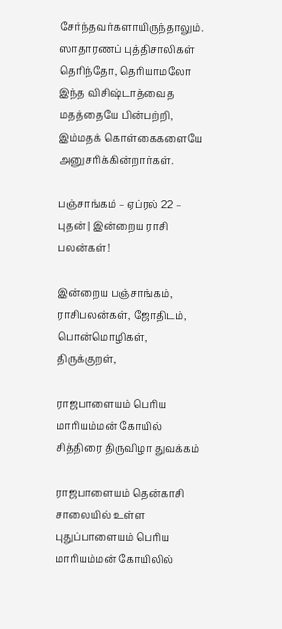சேர்ந்தவர்களாயிருந்தாலும். ஸாதாரணப் புத்திசாலிகள் தெரிந்தோ, தெரியாமலோ இந்த விசிஷ்டாத்வைத மதத்தையே பின்பற்றி, இம்மதக் கொள்கைகளையே அனுசரிக்கின்றார்கள்.

பஞ்சாங்கம் – ஏப்ரல் 22 – புதன் | இன்றைய ராசி பலன்கள்!

இன்றைய பஞ்சாங்கம், ராசிபலன்கள், ஜோதிடம், பொன்மொழிகள், திருக்குறள்,

ராஜபாளையம் பெரிய மாரியம்மன் கோயில் சித்திரை திருவிழா துவக்கம்

ராஜபாளையம் தென்காசி சாலையில் உள்ள புதுப்பாளையம் பெரிய மாரியம்மன் கோயிலில்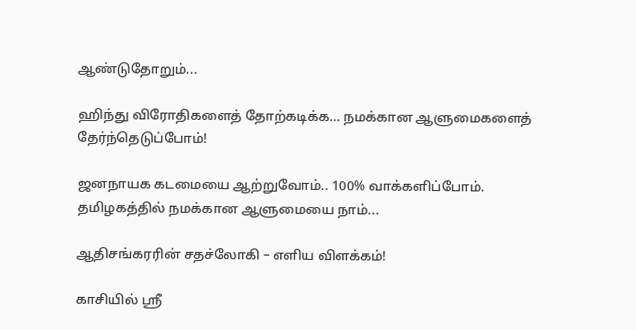ஆண்டுதோறும்...

ஹிந்து விரோதிகளைத் தோற்கடிக்க… நமக்கான ஆளுமைகளைத் தேர்ந்தெடுப்போம்!

ஜனநாயக கடமையை ஆற்றுவோம்.. 100% வாக்களிப்போம். தமிழகத்தில் நமக்கான ஆளுமையை நாம்...

ஆதிசங்கரரின் சதச்லோகி – எளிய விளக்கம்!

காசியில் ஸ்ரீ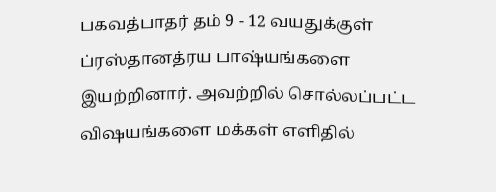பகவத்பாதர் தம் 9 - 12 வயதுக்குள் ப்ரஸ்தானத்ரய பாஷ்யங்களை இயற்றினார். அவற்றில் சொல்லப்பட்ட விஷயங்களை மக்கள் எளிதில்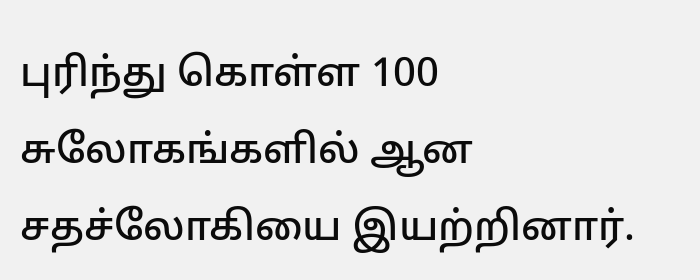புரிந்து கொள்ள 100 சுலோகங்களில் ஆன சதச்லோகியை இயற்றினார்.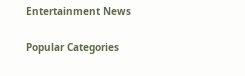Entertainment News

Popular Categories